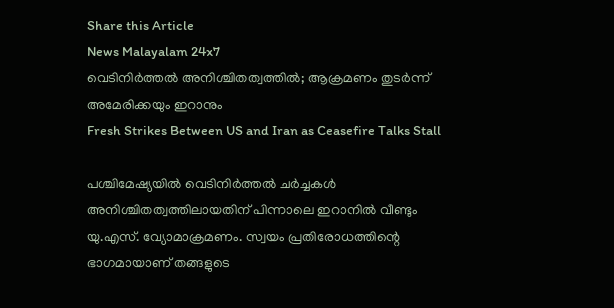Share this Article
News Malayalam 24x7
വെടിനിർത്തൽ അനിശ്ചിതത്വത്തിൽ; ആക്രമണം തുടര്‍ന്ന് അമേരിക്കയും ഇറാനും
Fresh Strikes Between US and Iran as Ceasefire Talks Stall

പശ്ചിമേഷ്യയിൽ വെടിനിർത്തൽ ചർച്ചകൾ അനിശ്ചിതത്വത്തിലായതിന് പിന്നാലെ ഇറാനിൽ വീണ്ടും യു.എസ്. വ്യോമാക്രമണം. സ്വയം പ്രതിരോധത്തിന്റെ ഭാഗമായാണ് തങ്ങളുടെ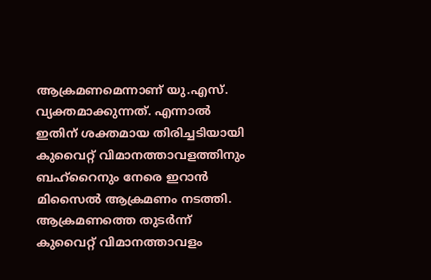ആക്രമണമെന്നാണ് യു.എസ്. വ്യക്തമാക്കുന്നത്. എന്നാൽ ഇതിന് ശക്തമായ തിരിച്ചടിയായി കുവൈറ്റ് വിമാനത്താവളത്തിനും ബഹ്‌റൈനും നേരെ ഇറാൻ മിസൈൽ ആക്രമണം നടത്തി. ആക്രമണത്തെ തുടർന്ന് കുവൈറ്റ് വിമാനത്താവളം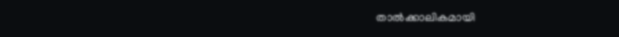താൽക്കാലികമായി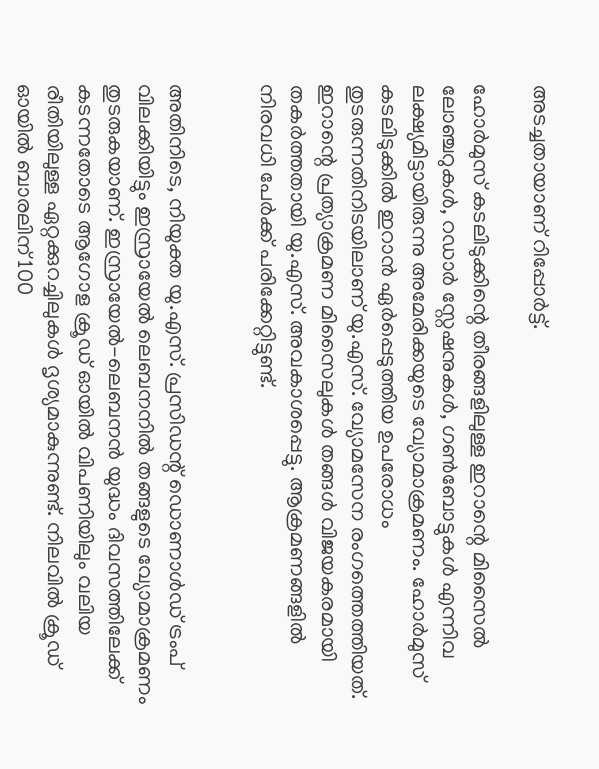അടച്ചതായാണ് റിപ്പോർട്ട്.

ഹോർമുസ് കടലിടുക്കിന്റെ തീരങ്ങളിലുള്ള ഇറാന്റെ മിസൈൽ ലോഞ്ചറുകൾ, റഡാർ സ്റ്റേഷനുകൾ, ഗൺബോട്ടുകൾ എന്നിവ ലക്ഷ്യമിട്ടായിരുന്നു അമേരിക്കയുടെ വ്യോമാക്രമണം. ഹോർമുസ് കടലിടുക്കിൽ ഇറാൻ ഏർപ്പെടുത്തിയ ഉപരോധം തുടരുന്നതിനിടയിലാണ് യു.എസ്. വ്യോമസേന രംഗത്തെത്തിയത്. ഇറാന്റെ പ്രത്യാക്രമണ മിസൈലുകൾ തങ്ങൾ വിജയകരമായി തകർത്തതായി യു.എസ്. അവകാശപ്പെട്ടു. ആക്രമണങ്ങളിൽ നിരവധി പേർക്ക് പരിക്കേറ്റിട്ടുണ്ട്.


അതിനിടെ, നിയുക്ത യു.എസ്. പ്രസിഡന്റ് ഡൊണാൾഡ് ട്രംപ് വിലക്കിയിട്ടും ഇസ്രായേൽ ലെബനനിൽ തങ്ങളുടെ വ്യോമാക്രമണം തുടരുകയാണ്. ഇസ്രായേൽ-ലെബനൻ യുദ്ധം ദിവസത്തിലേക്ക് കടന്നതോടെ ആഗോള ക്രൂഡ് ഓയിൽ വിപണിയിലും വലിയ രീതിയിലുള്ള ഏറ്റക്കുറച്ചിലുകൾ ദൃശ്യമാകുന്നുണ്ട്. നിലവിൽ ക്രൂഡ് ഓയിൽ ബാരലിന് 100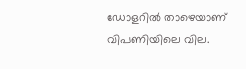ഡോളറിൽ താഴെയാണ് വിപണിയിലെ വില.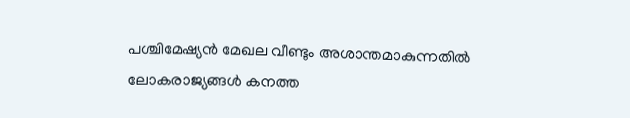പശ്ചിമേഷ്യൻ മേഖല വീണ്ടും അശാന്തമാകുന്നതിൽ ലോകരാജ്യങ്ങൾ കനത്ത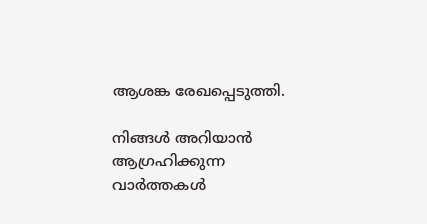ആശങ്ക രേഖപ്പെടുത്തി.

നിങ്ങൾ അറിയാൻ ആഗ്രഹിക്കുന്ന വാർത്തകൾ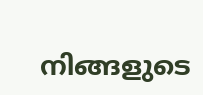നിങ്ങളുടെ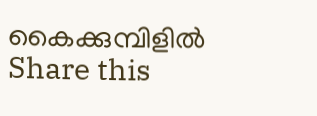കൈക്കുമ്പിളിൽ
Share this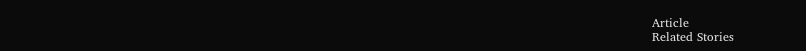Article
Related Stories